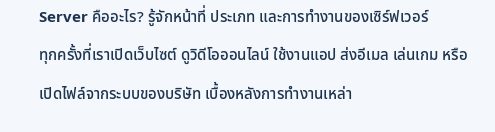Server คืออะไร? รู้จักหน้าที่ ประเภท และการทำงานของเซิร์ฟเวอร์
ทุกครั้งที่เราเปิดเว็บไซต์ ดูวิดีโอออนไลน์ ใช้งานแอป ส่งอีเมล เล่นเกม หรือเปิดไฟล์จากระบบของบริษัท เบื้องหลังการทำงานเหล่า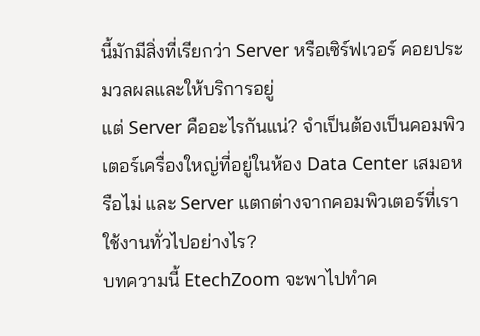นี้มักมีสิ่งที่เรียกว่า Server หรือเซิร์ฟเวอร์ คอยประมวลผลและให้บริการอยู่
แต่ Server คืออะไรกันแน่? จำเป็นต้องเป็นคอมพิวเตอร์เครื่องใหญ่ที่อยู่ในห้อง Data Center เสมอหรือไม่ และ Server แตกต่างจากคอมพิวเตอร์ที่เราใช้งานทั่วไปอย่างไร?
บทความนี้ EtechZoom จะพาไปทำค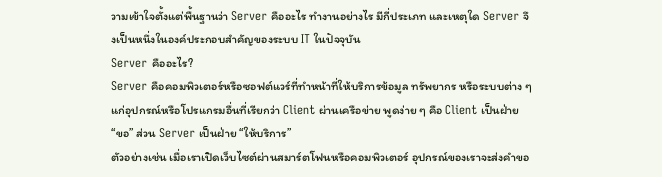วามเข้าใจตั้งแต่พื้นฐานว่า Server คืออะไร ทำงานอย่างไร มีกี่ประเภท และเหตุใด Server จึงเป็นหนึ่งในองค์ประกอบสำคัญของระบบ IT ในปัจจุบัน
Server คืออะไร?
Server คือคอมพิวเตอร์หรือซอฟต์แวร์ที่ทำหน้าที่ให้บริการข้อมูล ทรัพยากร หรือระบบต่าง ๆ แก่อุปกรณ์หรือโปรแกรมอื่นที่เรียกว่า Client ผ่านเครือข่าย พูดง่าย ๆ คือ Client เป็นฝ่าย “ขอ” ส่วน Server เป็นฝ่าย “ให้บริการ”
ตัวอย่างเช่น เมื่อเราเปิดเว็บไซต์ผ่านสมาร์ตโฟนหรือคอมพิวเตอร์ อุปกรณ์ของเราจะส่งคำขอ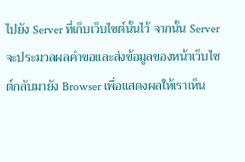ไปยัง Server ที่เก็บเว็บไซต์นั้นไว้ จากนั้น Server จะประมวลผลคำขอและส่งข้อมูลของหน้าเว็บไซต์กลับมายัง Browser เพื่อแสดงผลให้เราเห็น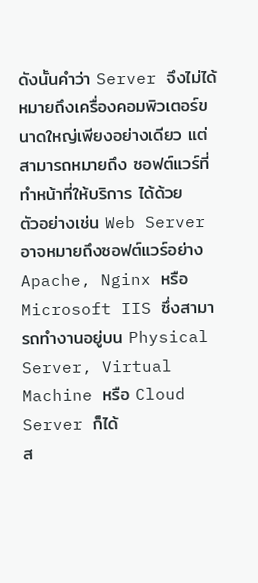ดังนั้นคำว่า Server จึงไม่ได้หมายถึงเครื่องคอมพิวเตอร์ขนาดใหญ่เพียงอย่างเดียว แต่สามารถหมายถึง ซอฟต์แวร์ที่ทำหน้าที่ให้บริการ ได้ด้วย
ตัวอย่างเช่น Web Server อาจหมายถึงซอฟต์แวร์อย่าง Apache, Nginx หรือ Microsoft IIS ซึ่งสามารถทำงานอยู่บน Physical Server, Virtual Machine หรือ Cloud Server ก็ได้
ส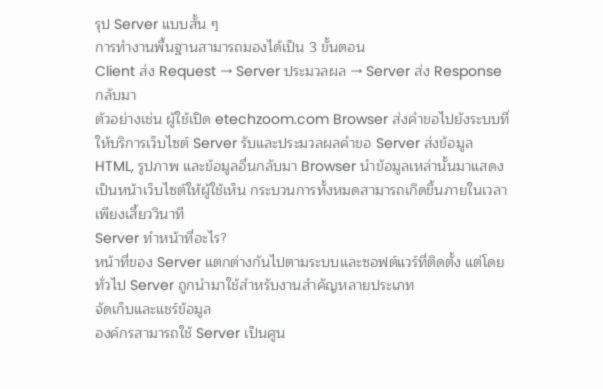รุป Server แบบสั้น ๆ
การทำงานพื้นฐานสามารถมองได้เป็น 3 ขั้นตอน
Client ส่ง Request → Server ประมวลผล → Server ส่ง Response กลับมา
ตัวอย่างเช่น ผู้ใช้เปิด etechzoom.com Browser ส่งคำขอไปยังระบบที่ให้บริการเว็บไซต์ Server รับและประมวลผลคำขอ Server ส่งข้อมูล HTML, รูปภาพ และข้อมูลอื่นกลับมา Browser นำข้อมูลเหล่านั้นมาแสดงเป็นหน้าเว็บไซต์ให้ผู้ใช้เห็น กระบวนการทั้งหมดสามารถเกิดขึ้นภายในเวลาเพียงเสี้ยววินาที
Server ทำหน้าที่อะไร?
หน้าที่ของ Server แตกต่างกันไปตามระบบและซอฟต์แวร์ที่ติดตั้ง แต่โดยทั่วไป Server ถูกนำมาใช้สำหรับงานสำคัญหลายประเภท
จัดเก็บและแชร์ข้อมูล
องค์กรสามารถใช้ Server เป็นศูน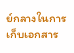ย์กลางในการเก็บเอกสาร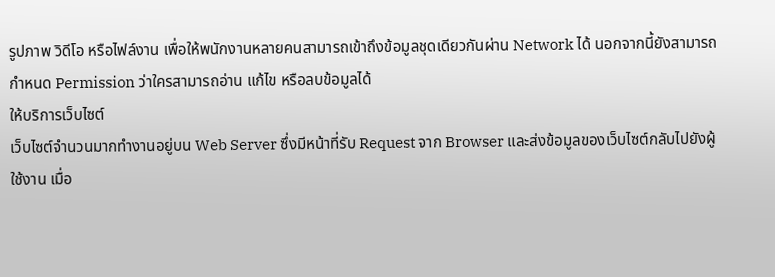รูปภาพ วิดีโอ หรือไฟล์งาน เพื่อให้พนักงานหลายคนสามารถเข้าถึงข้อมูลชุดเดียวกันผ่าน Network ได้ นอกจากนี้ยังสามารถกำหนด Permission ว่าใครสามารถอ่าน แก้ไข หรือลบข้อมูลได้
ให้บริการเว็บไซต์
เว็บไซต์จำนวนมากทำงานอยู่บน Web Server ซึ่งมีหน้าที่รับ Request จาก Browser และส่งข้อมูลของเว็บไซต์กลับไปยังผู้ใช้งาน เมื่อ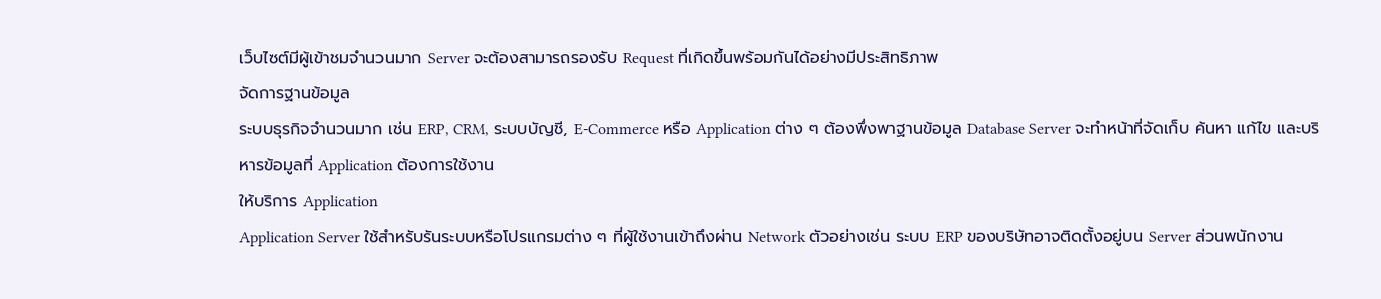เว็บไซต์มีผู้เข้าชมจำนวนมาก Server จะต้องสามารถรองรับ Request ที่เกิดขึ้นพร้อมกันได้อย่างมีประสิทธิภาพ
จัดการฐานข้อมูล
ระบบธุรกิจจำนวนมาก เช่น ERP, CRM, ระบบบัญชี, E-Commerce หรือ Application ต่าง ๆ ต้องพึ่งพาฐานข้อมูล Database Server จะทำหน้าที่จัดเก็บ ค้นหา แก้ไข และบริหารข้อมูลที่ Application ต้องการใช้งาน
ให้บริการ Application
Application Server ใช้สำหรับรันระบบหรือโปรแกรมต่าง ๆ ที่ผู้ใช้งานเข้าถึงผ่าน Network ตัวอย่างเช่น ระบบ ERP ของบริษัทอาจติดตั้งอยู่บน Server ส่วนพนักงาน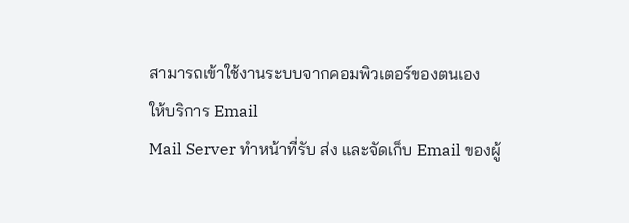สามารถเข้าใช้งานระบบจากคอมพิวเตอร์ของตนเอง
ให้บริการ Email
Mail Server ทำหน้าที่รับ ส่ง และจัดเก็บ Email ของผู้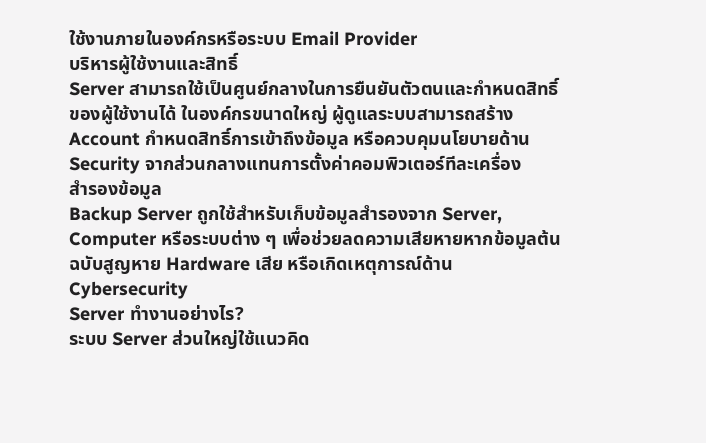ใช้งานภายในองค์กรหรือระบบ Email Provider
บริหารผู้ใช้งานและสิทธิ์
Server สามารถใช้เป็นศูนย์กลางในการยืนยันตัวตนและกำหนดสิทธิ์ของผู้ใช้งานได้ ในองค์กรขนาดใหญ่ ผู้ดูแลระบบสามารถสร้าง Account กำหนดสิทธิ์การเข้าถึงข้อมูล หรือควบคุมนโยบายด้าน Security จากส่วนกลางแทนการตั้งค่าคอมพิวเตอร์ทีละเครื่อง
สำรองข้อมูล
Backup Server ถูกใช้สำหรับเก็บข้อมูลสำรองจาก Server, Computer หรือระบบต่าง ๆ เพื่อช่วยลดความเสียหายหากข้อมูลต้นฉบับสูญหาย Hardware เสีย หรือเกิดเหตุการณ์ด้าน Cybersecurity
Server ทำงานอย่างไร?
ระบบ Server ส่วนใหญ่ใช้แนวคิด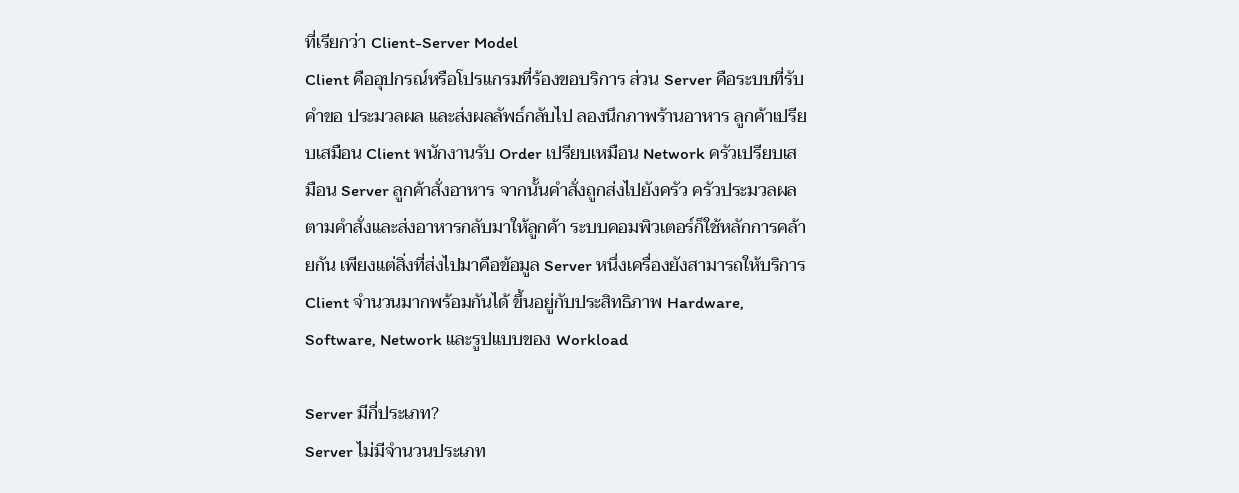ที่เรียกว่า Client-Server Model
Client คืออุปกรณ์หรือโปรแกรมที่ร้องขอบริการ ส่วน Server คือระบบที่รับคำขอ ประมวลผล และส่งผลลัพธ์กลับไป ลองนึกภาพร้านอาหาร ลูกค้าเปรียบเสมือน Client พนักงานรับ Order เปรียบเหมือน Network ครัวเปรียบเสมือน Server ลูกค้าสั่งอาหาร จากนั้นคำสั่งถูกส่งไปยังครัว ครัวประมวลผลตามคำสั่งและส่งอาหารกลับมาให้ลูกค้า ระบบคอมพิวเตอร์ก็ใช้หลักการคล้ายกัน เพียงแต่สิ่งที่ส่งไปมาคือข้อมูล Server หนึ่งเครื่องยังสามารถให้บริการ Client จำนวนมากพร้อมกันได้ ขึ้นอยู่กับประสิทธิภาพ Hardware, Software, Network และรูปแบบของ Workload

Server มีกี่ประเภท?
Server ไม่มีจำนวนประเภท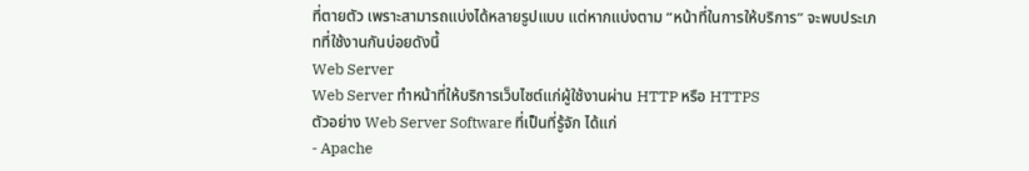ที่ตายตัว เพราะสามารถแบ่งได้หลายรูปแบบ แต่หากแบ่งตาม “หน้าที่ในการให้บริการ” จะพบประเภทที่ใช้งานกันบ่อยดังนี้
Web Server
Web Server ทำหน้าที่ให้บริการเว็บไซต์แก่ผู้ใช้งานผ่าน HTTP หรือ HTTPS
ตัวอย่าง Web Server Software ที่เป็นที่รู้จัก ได้แก่
- Apache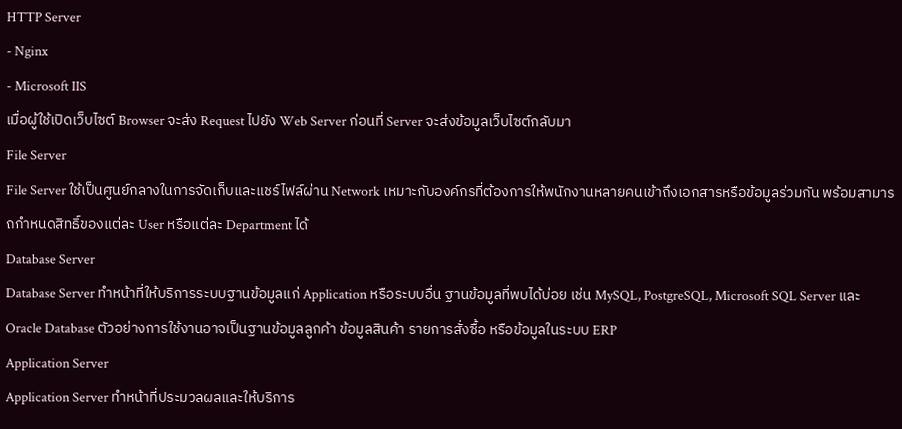HTTP Server
- Nginx
- Microsoft IIS
เมื่อผู้ใช้เปิดเว็บไซต์ Browser จะส่ง Request ไปยัง Web Server ก่อนที่ Server จะส่งข้อมูลเว็บไซต์กลับมา
File Server
File Server ใช้เป็นศูนย์กลางในการจัดเก็บและแชร์ไฟล์ผ่าน Network เหมาะกับองค์กรที่ต้องการให้พนักงานหลายคนเข้าถึงเอกสารหรือข้อมูลร่วมกัน พร้อมสามารถกำหนดสิทธิ์ของแต่ละ User หรือแต่ละ Department ได้
Database Server
Database Server ทำหน้าที่ให้บริการระบบฐานข้อมูลแก่ Application หรือระบบอื่น ฐานข้อมูลที่พบได้บ่อย เช่น MySQL, PostgreSQL, Microsoft SQL Server และ Oracle Database ตัวอย่างการใช้งานอาจเป็นฐานข้อมูลลูกค้า ข้อมูลสินค้า รายการสั่งซื้อ หรือข้อมูลในระบบ ERP
Application Server
Application Server ทำหน้าที่ประมวลผลและให้บริการ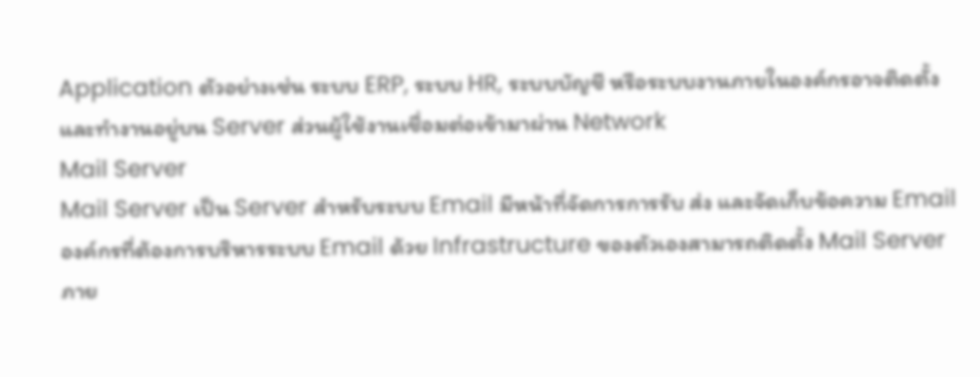Application ตัวอย่างเช่น ระบบ ERP, ระบบ HR, ระบบบัญชี หรือระบบงานภายในองค์กรอาจติดตั้งและทำงานอยู่บน Server ส่วนผู้ใช้งานเชื่อมต่อเข้ามาผ่าน Network
Mail Server
Mail Server เป็น Server สำหรับระบบ Email มีหน้าที่จัดการการรับ ส่ง และจัดเก็บข้อความ Email องค์กรที่ต้องการบริหารระบบ Email ด้วย Infrastructure ของตัวเองสามารถติดตั้ง Mail Server ภาย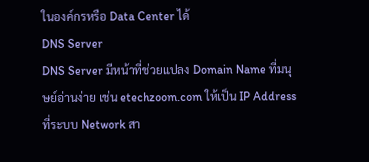ในองค์กรหรือ Data Center ได้
DNS Server
DNS Server มีหน้าที่ช่วยแปลง Domain Name ที่มนุษย์อ่านง่าย เช่น etechzoom.com ให้เป็น IP Address ที่ระบบ Network สา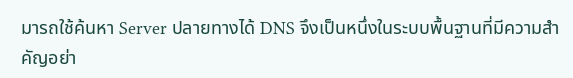มารถใช้ค้นหา Server ปลายทางได้ DNS จึงเป็นหนึ่งในระบบพื้นฐานที่มีความสำคัญอย่า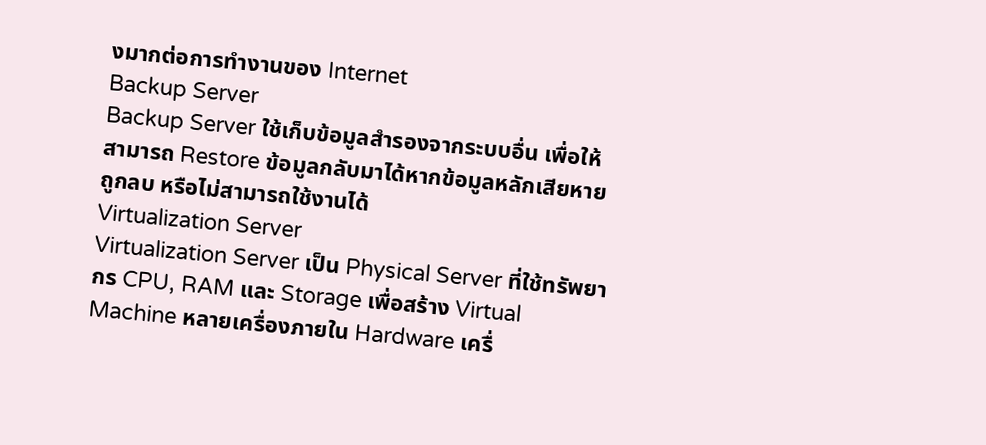งมากต่อการทำงานของ Internet
Backup Server
Backup Server ใช้เก็บข้อมูลสำรองจากระบบอื่น เพื่อให้สามารถ Restore ข้อมูลกลับมาได้หากข้อมูลหลักเสียหาย ถูกลบ หรือไม่สามารถใช้งานได้
Virtualization Server
Virtualization Server เป็น Physical Server ที่ใช้ทรัพยากร CPU, RAM และ Storage เพื่อสร้าง Virtual Machine หลายเครื่องภายใน Hardware เครื่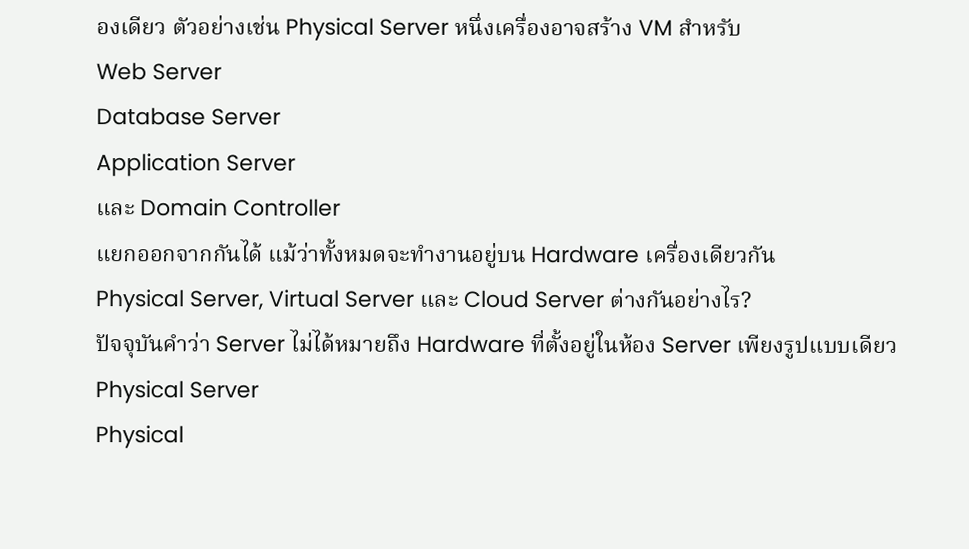องเดียว ตัวอย่างเช่น Physical Server หนึ่งเครื่องอาจสร้าง VM สำหรับ
Web Server
Database Server
Application Server
และ Domain Controller
แยกออกจากกันได้ แม้ว่าทั้งหมดจะทำงานอยู่บน Hardware เครื่องเดียวกัน
Physical Server, Virtual Server และ Cloud Server ต่างกันอย่างไร?
ปัจจุบันคำว่า Server ไม่ได้หมายถึง Hardware ที่ตั้งอยู่ในห้อง Server เพียงรูปแบบเดียว
Physical Server
Physical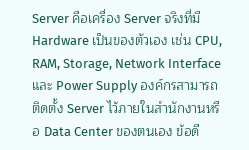Server คือเครื่อง Server จริงที่มี Hardware เป็นของตัวเอง เช่น CPU, RAM, Storage, Network Interface และ Power Supply องค์กรสามารถติดตั้ง Server ไว้ภายในสำนักงานหรือ Data Center ของตนเอง ข้อดี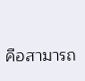คือสามารถ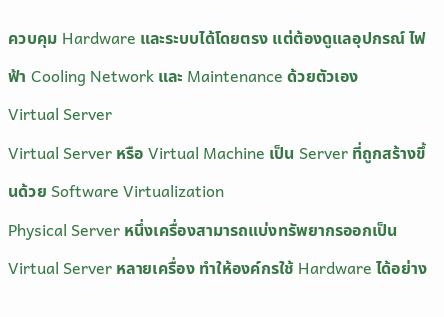ควบคุม Hardware และระบบได้โดยตรง แต่ต้องดูแลอุปกรณ์ ไฟฟ้า Cooling Network และ Maintenance ด้วยตัวเอง
Virtual Server
Virtual Server หรือ Virtual Machine เป็น Server ที่ถูกสร้างขึ้นด้วย Software Virtualization
Physical Server หนึ่งเครื่องสามารถแบ่งทรัพยากรออกเป็น Virtual Server หลายเครื่อง ทำให้องค์กรใช้ Hardware ได้อย่าง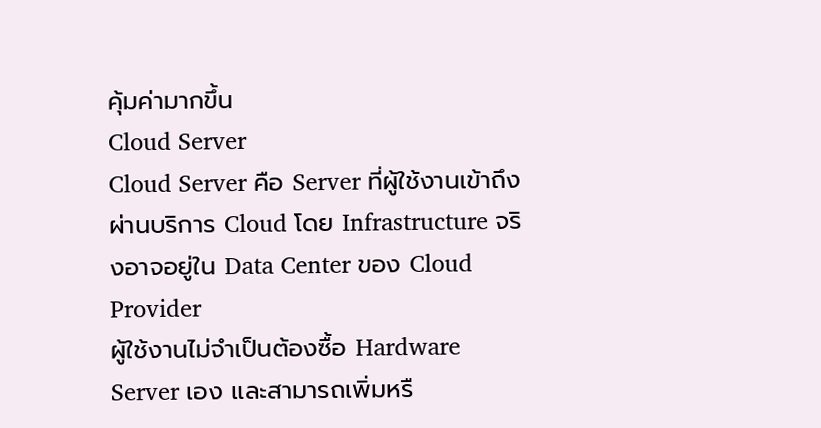คุ้มค่ามากขึ้น
Cloud Server
Cloud Server คือ Server ที่ผู้ใช้งานเข้าถึงผ่านบริการ Cloud โดย Infrastructure จริงอาจอยู่ใน Data Center ของ Cloud Provider
ผู้ใช้งานไม่จำเป็นต้องซื้อ Hardware Server เอง และสามารถเพิ่มหรื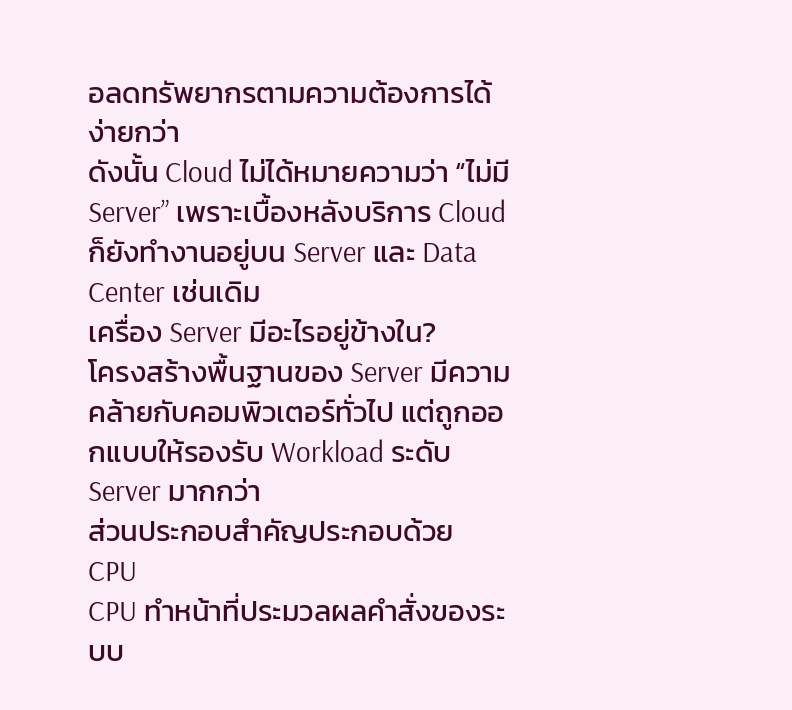อลดทรัพยากรตามความต้องการได้ง่ายกว่า
ดังนั้น Cloud ไม่ได้หมายความว่า “ไม่มี Server” เพราะเบื้องหลังบริการ Cloud ก็ยังทำงานอยู่บน Server และ Data Center เช่นเดิม
เครื่อง Server มีอะไรอยู่ข้างใน?
โครงสร้างพื้นฐานของ Server มีความคล้ายกับคอมพิวเตอร์ทั่วไป แต่ถูกออกแบบให้รองรับ Workload ระดับ Server มากกว่า
ส่วนประกอบสำคัญประกอบด้วย
CPU
CPU ทำหน้าที่ประมวลผลคำสั่งของระบบ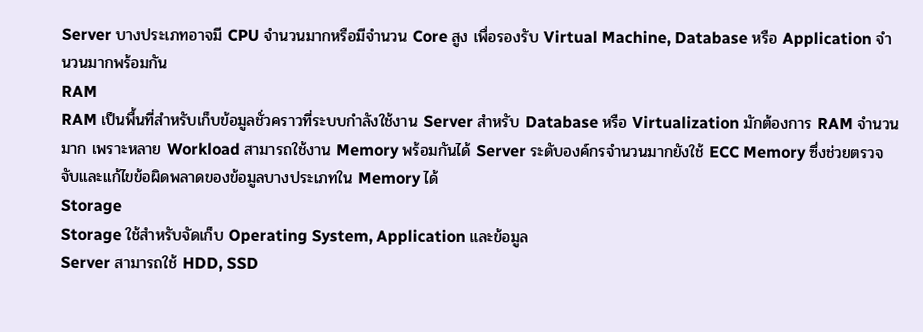Server บางประเภทอาจมี CPU จำนวนมากหรือมีจำนวน Core สูง เพื่อรองรับ Virtual Machine, Database หรือ Application จำนวนมากพร้อมกัน
RAM
RAM เป็นพื้นที่สำหรับเก็บข้อมูลชั่วคราวที่ระบบกำลังใช้งาน Server สำหรับ Database หรือ Virtualization มักต้องการ RAM จำนวนมาก เพราะหลาย Workload สามารถใช้งาน Memory พร้อมกันได้ Server ระดับองค์กรจำนวนมากยังใช้ ECC Memory ซึ่งช่วยตรวจจับและแก้ไขข้อผิดพลาดของข้อมูลบางประเภทใน Memory ได้
Storage
Storage ใช้สำหรับจัดเก็บ Operating System, Application และข้อมูล
Server สามารถใช้ HDD, SSD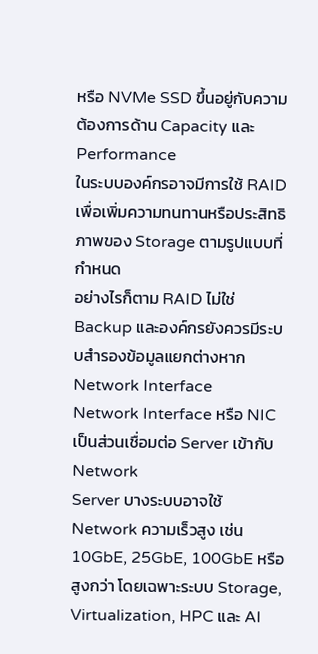หรือ NVMe SSD ขึ้นอยู่กับความต้องการด้าน Capacity และ Performance
ในระบบองค์กรอาจมีการใช้ RAID เพื่อเพิ่มความทนทานหรือประสิทธิภาพของ Storage ตามรูปแบบที่กำหนด
อย่างไรก็ตาม RAID ไม่ใช่ Backup และองค์กรยังควรมีระบบสำรองข้อมูลแยกต่างหาก
Network Interface
Network Interface หรือ NIC เป็นส่วนเชื่อมต่อ Server เข้ากับ Network
Server บางระบบอาจใช้ Network ความเร็วสูง เช่น 10GbE, 25GbE, 100GbE หรือสูงกว่า โดยเฉพาะระบบ Storage, Virtualization, HPC และ AI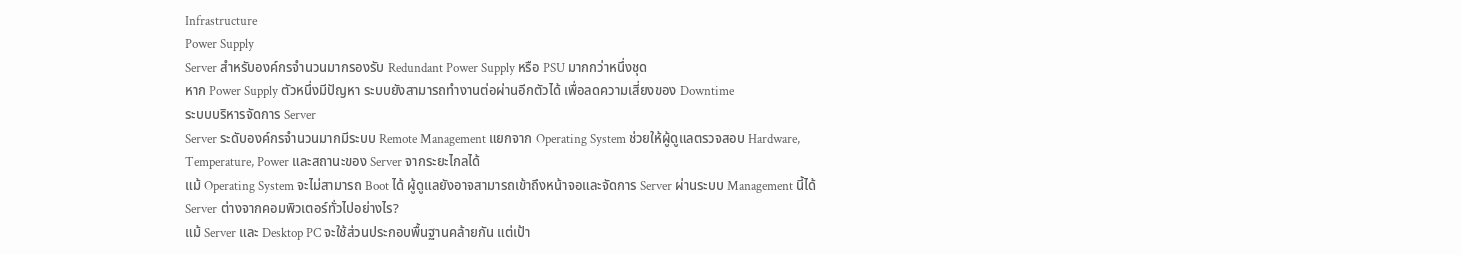Infrastructure
Power Supply
Server สำหรับองค์กรจำนวนมากรองรับ Redundant Power Supply หรือ PSU มากกว่าหนึ่งชุด
หาก Power Supply ตัวหนึ่งมีปัญหา ระบบยังสามารถทำงานต่อผ่านอีกตัวได้ เพื่อลดความเสี่ยงของ Downtime
ระบบบริหารจัดการ Server
Server ระดับองค์กรจำนวนมากมีระบบ Remote Management แยกจาก Operating System ช่วยให้ผู้ดูแลตรวจสอบ Hardware, Temperature, Power และสถานะของ Server จากระยะไกลได้
แม้ Operating System จะไม่สามารถ Boot ได้ ผู้ดูแลยังอาจสามารถเข้าถึงหน้าจอและจัดการ Server ผ่านระบบ Management นี้ได้
Server ต่างจากคอมพิวเตอร์ทั่วไปอย่างไร?
แม้ Server และ Desktop PC จะใช้ส่วนประกอบพื้นฐานคล้ายกัน แต่เป้า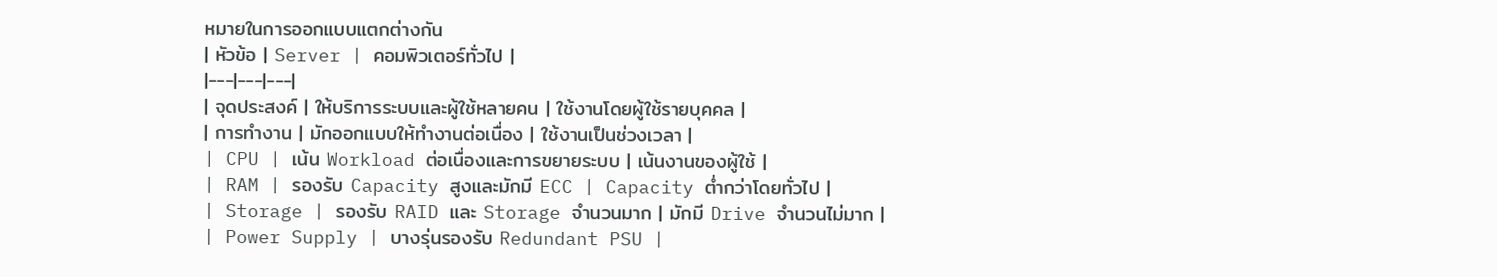หมายในการออกแบบแตกต่างกัน
| หัวข้อ | Server | คอมพิวเตอร์ทั่วไป |
|---|---|---|
| จุดประสงค์ | ให้บริการระบบและผู้ใช้หลายคน | ใช้งานโดยผู้ใช้รายบุคคล |
| การทำงาน | มักออกแบบให้ทำงานต่อเนื่อง | ใช้งานเป็นช่วงเวลา |
| CPU | เน้น Workload ต่อเนื่องและการขยายระบบ | เน้นงานของผู้ใช้ |
| RAM | รองรับ Capacity สูงและมักมี ECC | Capacity ต่ำกว่าโดยทั่วไป |
| Storage | รองรับ RAID และ Storage จำนวนมาก | มักมี Drive จำนวนไม่มาก |
| Power Supply | บางรุ่นรองรับ Redundant PSU |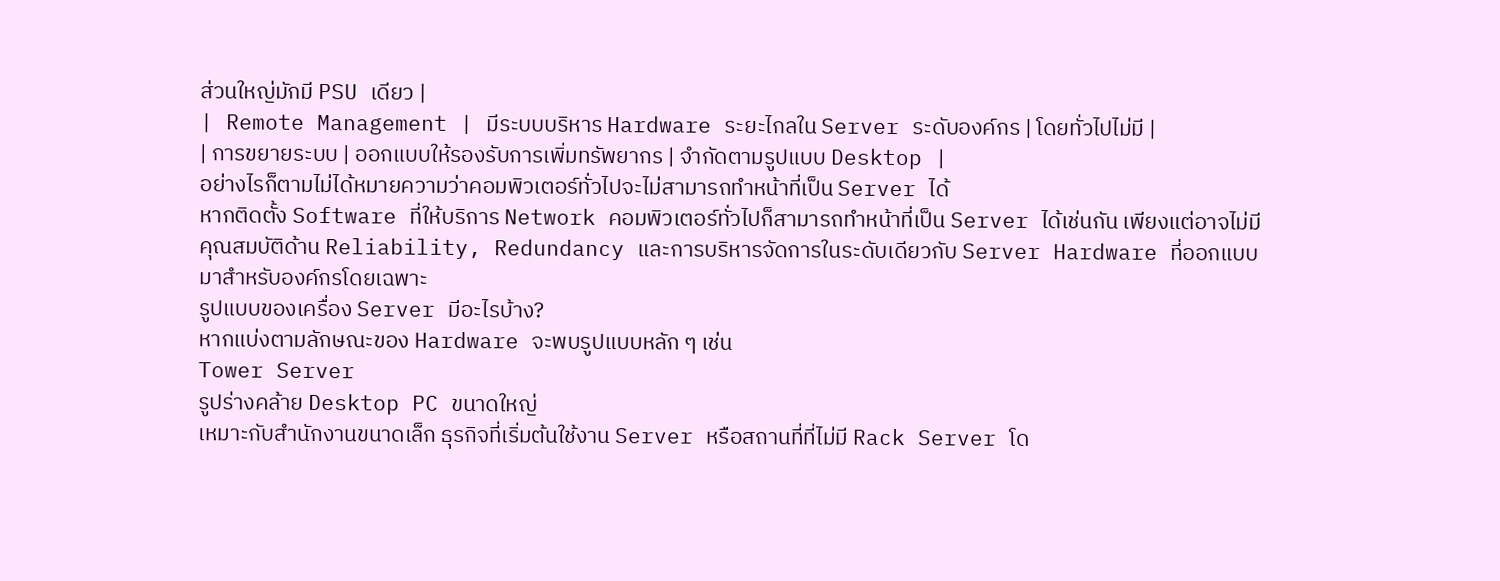ส่วนใหญ่มักมี PSU เดียว |
| Remote Management | มีระบบบริหาร Hardware ระยะไกลใน Server ระดับองค์กร | โดยทั่วไปไม่มี |
| การขยายระบบ | ออกแบบให้รองรับการเพิ่มทรัพยากร | จำกัดตามรูปแบบ Desktop |
อย่างไรก็ตามไม่ได้หมายความว่าคอมพิวเตอร์ทั่วไปจะไม่สามารถทำหน้าที่เป็น Server ได้
หากติดตั้ง Software ที่ให้บริการ Network คอมพิวเตอร์ทั่วไปก็สามารถทำหน้าที่เป็น Server ได้เช่นกัน เพียงแต่อาจไม่มีคุณสมบัติด้าน Reliability, Redundancy และการบริหารจัดการในระดับเดียวกับ Server Hardware ที่ออกแบบมาสำหรับองค์กรโดยเฉพาะ
รูปแบบของเครื่อง Server มีอะไรบ้าง?
หากแบ่งตามลักษณะของ Hardware จะพบรูปแบบหลัก ๆ เช่น
Tower Server
รูปร่างคล้าย Desktop PC ขนาดใหญ่
เหมาะกับสำนักงานขนาดเล็ก ธุรกิจที่เริ่มต้นใช้งาน Server หรือสถานที่ที่ไม่มี Rack Server โด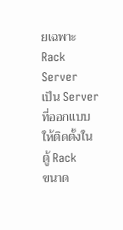ยเฉพาะ
Rack Server
เป็น Server ที่ออกแบบให้ติดตั้งในตู้ Rack
ขนาด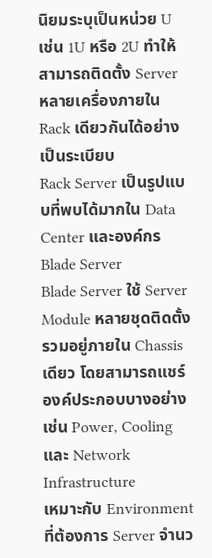นิยมระบุเป็นหน่วย U เช่น 1U หรือ 2U ทำให้สามารถติดตั้ง Server หลายเครื่องภายใน Rack เดียวกันได้อย่างเป็นระเบียบ
Rack Server เป็นรูปแบบที่พบได้มากใน Data Center และองค์กร
Blade Server
Blade Server ใช้ Server Module หลายชุดติดตั้งรวมอยู่ภายใน Chassis เดียว โดยสามารถแชร์องค์ประกอบบางอย่าง เช่น Power, Cooling และ Network Infrastructure
เหมาะกับ Environment ที่ต้องการ Server จำนว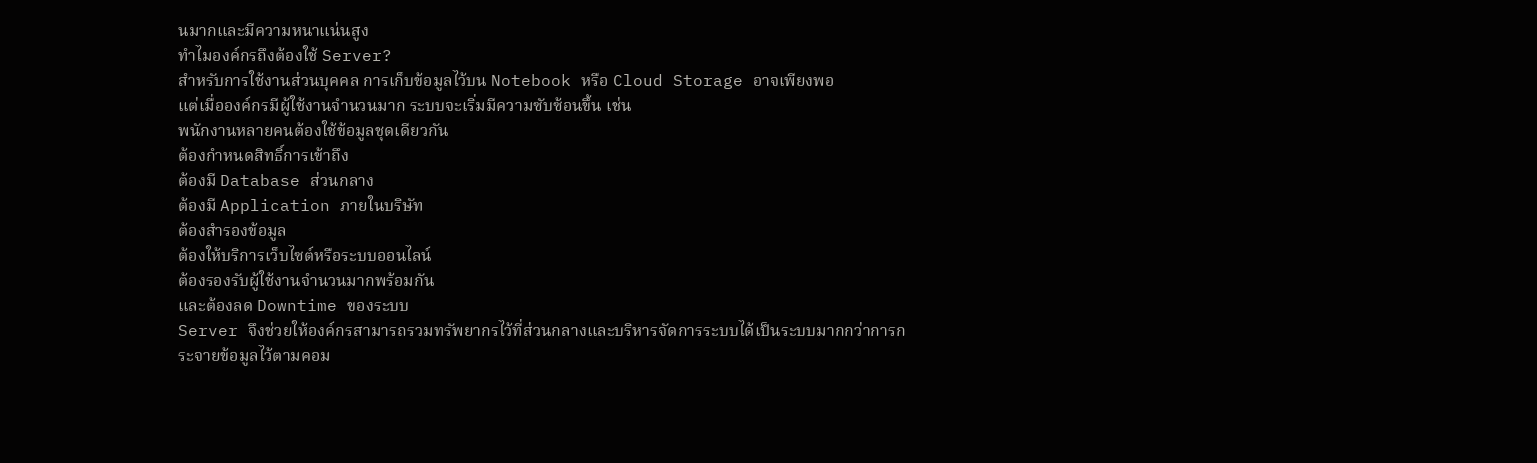นมากและมีความหนาแน่นสูง
ทำไมองค์กรถึงต้องใช้ Server?
สำหรับการใช้งานส่วนบุคคล การเก็บข้อมูลไว้บน Notebook หรือ Cloud Storage อาจเพียงพอ
แต่เมื่อองค์กรมีผู้ใช้งานจำนวนมาก ระบบจะเริ่มมีความซับซ้อนขึ้น เช่น
พนักงานหลายคนต้องใช้ข้อมูลชุดเดียวกัน
ต้องกำหนดสิทธิ์การเข้าถึง
ต้องมี Database ส่วนกลาง
ต้องมี Application ภายในบริษัท
ต้องสำรองข้อมูล
ต้องให้บริการเว็บไซต์หรือระบบออนไลน์
ต้องรองรับผู้ใช้งานจำนวนมากพร้อมกัน
และต้องลด Downtime ของระบบ
Server จึงช่วยให้องค์กรสามารถรวมทรัพยากรไว้ที่ส่วนกลางและบริหารจัดการระบบได้เป็นระบบมากกว่าการกระจายข้อมูลไว้ตามคอม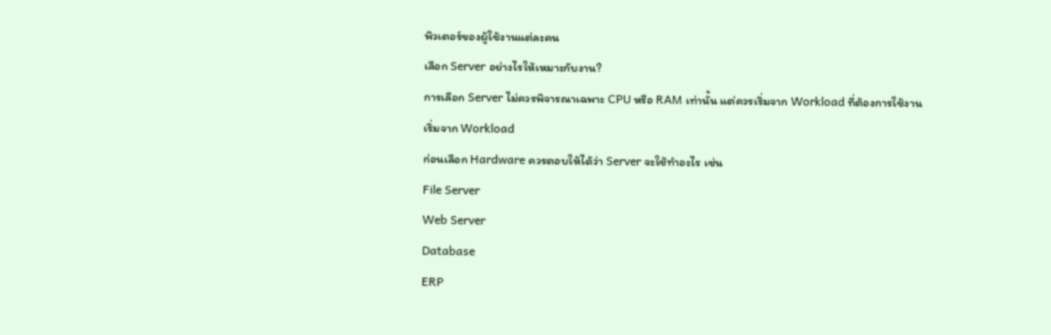พิวเตอร์ของผู้ใช้งานแต่ละคน
เลือก Server อย่างไรให้เหมาะกับงาน?
การเลือก Server ไม่ควรพิจารณาเฉพาะ CPU หรือ RAM เท่านั้น แต่ควรเริ่มจาก Workload ที่ต้องการใช้งาน
เริ่มจาก Workload
ก่อนเลือก Hardware ควรตอบให้ได้ว่า Server จะใช้ทำอะไร เช่น
File Server
Web Server
Database
ERP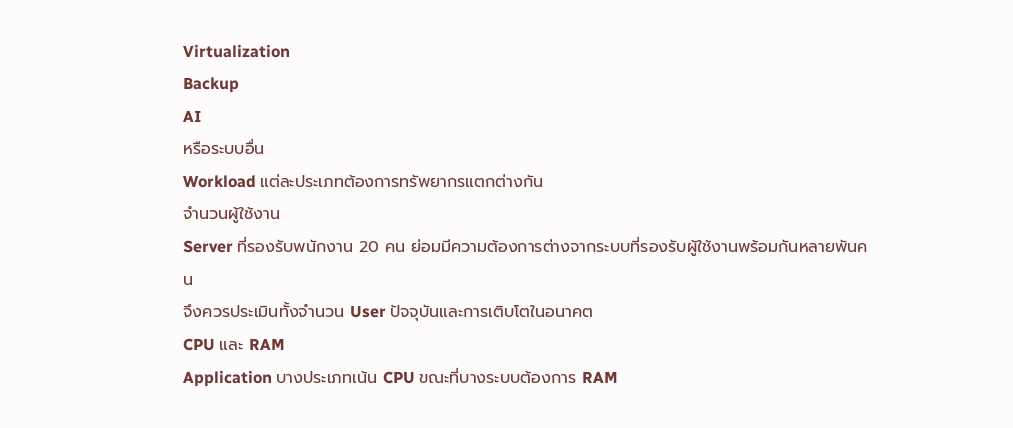Virtualization
Backup
AI
หรือระบบอื่น
Workload แต่ละประเภทต้องการทรัพยากรแตกต่างกัน
จำนวนผู้ใช้งาน
Server ที่รองรับพนักงาน 20 คน ย่อมมีความต้องการต่างจากระบบที่รองรับผู้ใช้งานพร้อมกันหลายพันคน
จึงควรประเมินทั้งจำนวน User ปัจจุบันและการเติบโตในอนาคต
CPU และ RAM
Application บางประเภทเน้น CPU ขณะที่บางระบบต้องการ RAM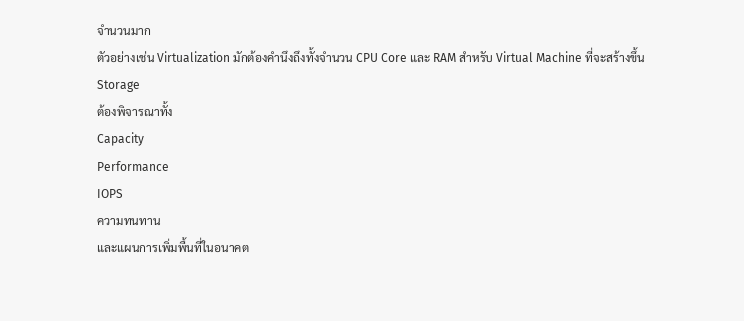จำนวนมาก
ตัวอย่างเช่น Virtualization มักต้องคำนึงถึงทั้งจำนวน CPU Core และ RAM สำหรับ Virtual Machine ที่จะสร้างขึ้น
Storage
ต้องพิจารณาทั้ง
Capacity
Performance
IOPS
ความทนทาน
และแผนการเพิ่มพื้นที่ในอนาคต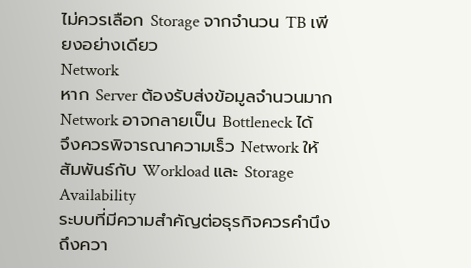ไม่ควรเลือก Storage จากจำนวน TB เพียงอย่างเดียว
Network
หาก Server ต้องรับส่งข้อมูลจำนวนมาก Network อาจกลายเป็น Bottleneck ได้
จึงควรพิจารณาความเร็ว Network ให้สัมพันธ์กับ Workload และ Storage
Availability
ระบบที่มีความสำคัญต่อธุรกิจควรคำนึงถึงควา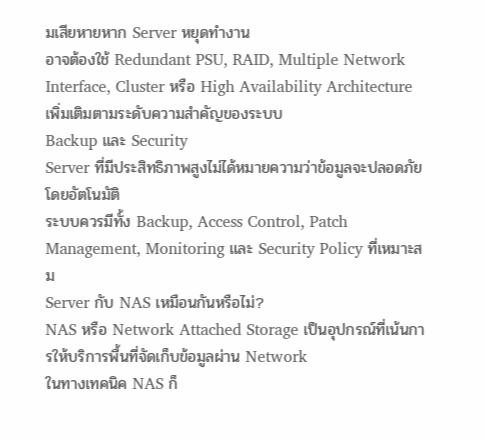มเสียหายหาก Server หยุดทำงาน
อาจต้องใช้ Redundant PSU, RAID, Multiple Network Interface, Cluster หรือ High Availability Architecture เพิ่มเติมตามระดับความสำคัญของระบบ
Backup และ Security
Server ที่มีประสิทธิภาพสูงไม่ได้หมายความว่าข้อมูลจะปลอดภัยโดยอัตโนมัติ
ระบบควรมีทั้ง Backup, Access Control, Patch Management, Monitoring และ Security Policy ที่เหมาะสม
Server กับ NAS เหมือนกันหรือไม่?
NAS หรือ Network Attached Storage เป็นอุปกรณ์ที่เน้นการให้บริการพื้นที่จัดเก็บข้อมูลผ่าน Network
ในทางเทคนิค NAS ก็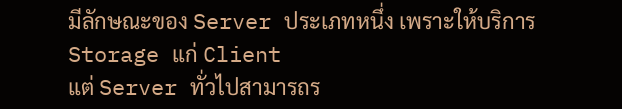มีลักษณะของ Server ประเภทหนึ่ง เพราะให้บริการ Storage แก่ Client
แต่ Server ทั่วไปสามารถร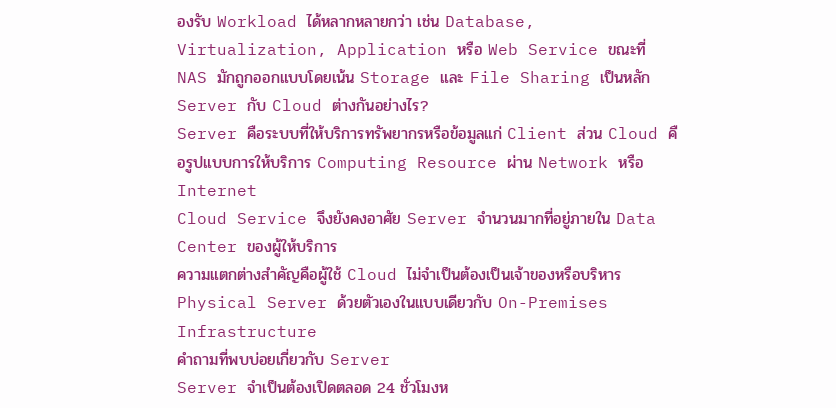องรับ Workload ได้หลากหลายกว่า เช่น Database, Virtualization, Application หรือ Web Service ขณะที่ NAS มักถูกออกแบบโดยเน้น Storage และ File Sharing เป็นหลัก
Server กับ Cloud ต่างกันอย่างไร?
Server คือระบบที่ให้บริการทรัพยากรหรือข้อมูลแก่ Client ส่วน Cloud คือรูปแบบการให้บริการ Computing Resource ผ่าน Network หรือ Internet
Cloud Service จึงยังคงอาศัย Server จำนวนมากที่อยู่ภายใน Data Center ของผู้ให้บริการ
ความแตกต่างสำคัญคือผู้ใช้ Cloud ไม่จำเป็นต้องเป็นเจ้าของหรือบริหาร Physical Server ด้วยตัวเองในแบบเดียวกับ On-Premises Infrastructure
คำถามที่พบบ่อยเกี่ยวกับ Server
Server จำเป็นต้องเปิดตลอด 24 ชั่วโมงห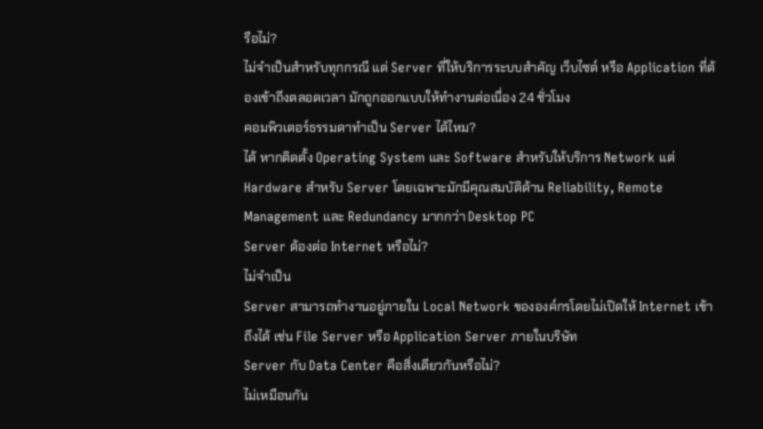รือไม่?
ไม่จำเป็นสำหรับทุกกรณี แต่ Server ที่ให้บริการระบบสำคัญ เว็บไซต์ หรือ Application ที่ต้องเข้าถึงตลอดเวลา มักถูกออกแบบให้ทำงานต่อเนื่อง 24 ชั่วโมง
คอมพิวเตอร์ธรรมดาทำเป็น Server ได้ไหม?
ได้ หากติดตั้ง Operating System และ Software สำหรับให้บริการ Network แต่ Hardware สำหรับ Server โดยเฉพาะมักมีคุณสมบัติด้าน Reliability, Remote Management และ Redundancy มากกว่า Desktop PC
Server ต้องต่อ Internet หรือไม่?
ไม่จำเป็น
Server สามารถทำงานอยู่ภายใน Local Network ขององค์กรโดยไม่เปิดให้ Internet เข้าถึงได้ เช่น File Server หรือ Application Server ภายในบริษัท
Server กับ Data Center คือสิ่งเดียวกันหรือไม่?
ไม่เหมือนกัน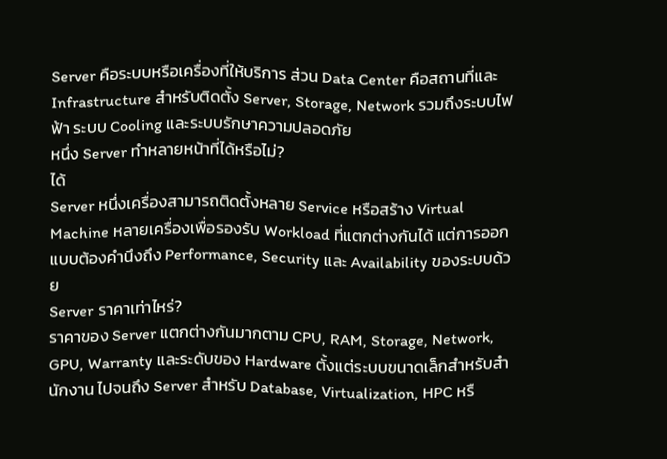Server คือระบบหรือเครื่องที่ให้บริการ ส่วน Data Center คือสถานที่และ Infrastructure สำหรับติดตั้ง Server, Storage, Network รวมถึงระบบไฟฟ้า ระบบ Cooling และระบบรักษาความปลอดภัย
หนึ่ง Server ทำหลายหน้าที่ได้หรือไม่?
ได้
Server หนึ่งเครื่องสามารถติดตั้งหลาย Service หรือสร้าง Virtual Machine หลายเครื่องเพื่อรองรับ Workload ที่แตกต่างกันได้ แต่การออกแบบต้องคำนึงถึง Performance, Security และ Availability ของระบบด้วย
Server ราคาเท่าไหร่?
ราคาของ Server แตกต่างกันมากตาม CPU, RAM, Storage, Network, GPU, Warranty และระดับของ Hardware ตั้งแต่ระบบขนาดเล็กสำหรับสำนักงาน ไปจนถึง Server สำหรับ Database, Virtualization, HPC หรื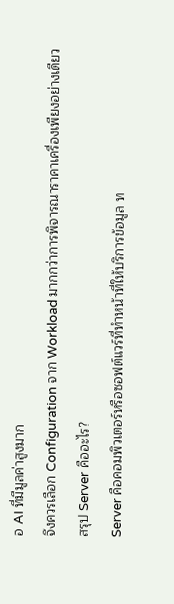อ AI ที่มีมูลค่าสูงมาก
จึงควรเลือก Configuration จาก Workload มากกว่าการพิจารณาราคาเครื่องเพียงอย่างเดียว
สรุป Server คืออะไร?
Server คือคอมพิวเตอร์หรือซอฟต์แวร์ที่ทำหน้าที่ให้บริการข้อมูล ท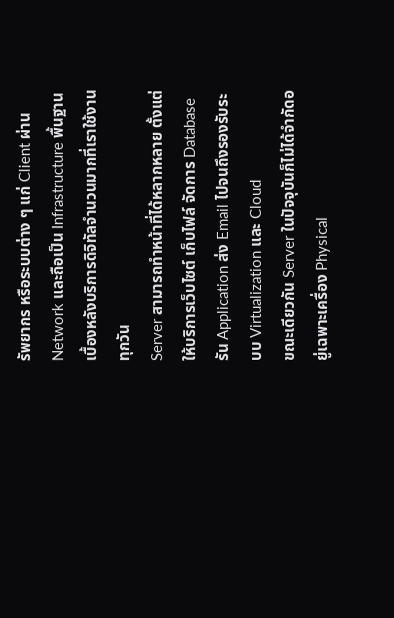รัพยากร หรือระบบต่าง ๆ แก่ Client ผ่าน Network และถือเป็น Infrastructure พื้นฐานเบื้องหลังบริการดิจิทัลจำนวนมากที่เราใช้งานทุกวัน
Server สามารถทำหน้าที่ได้หลากหลาย ตั้งแต่ให้บริการเว็บไซต์ เก็บไฟล์ จัดการ Database รัน Application ส่ง Email ไปจนถึงรองรับระบบ Virtualization และ Cloud
ขณะเดียวกัน Server ในปัจจุบันก็ไม่ได้จำกัดอยู่เฉพาะเครื่อง Physical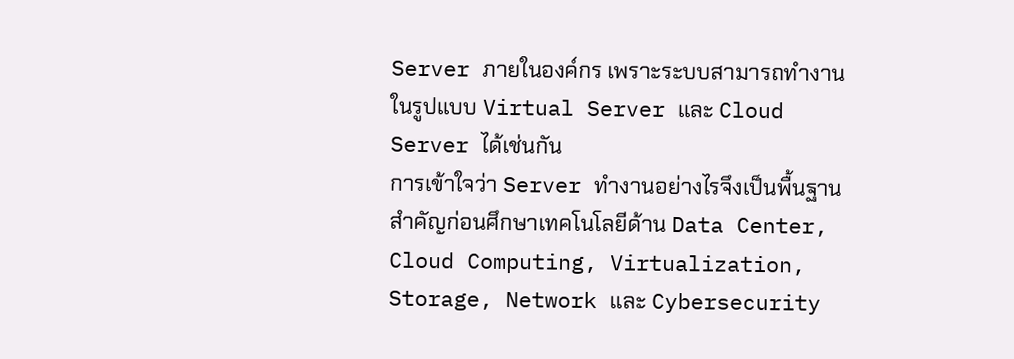Server ภายในองค์กร เพราะระบบสามารถทำงานในรูปแบบ Virtual Server และ Cloud Server ได้เช่นกัน
การเข้าใจว่า Server ทำงานอย่างไรจึงเป็นพื้นฐานสำคัญก่อนศึกษาเทคโนโลยีด้าน Data Center, Cloud Computing, Virtualization, Storage, Network และ Cybersecurity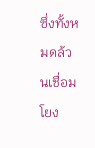ซึ่งทั้งหมดล้วนเชื่อมโยง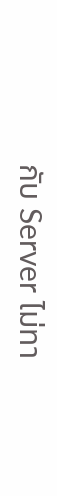กับ Server ไม่ทา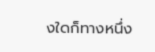งใดก็ทางหนึ่ง